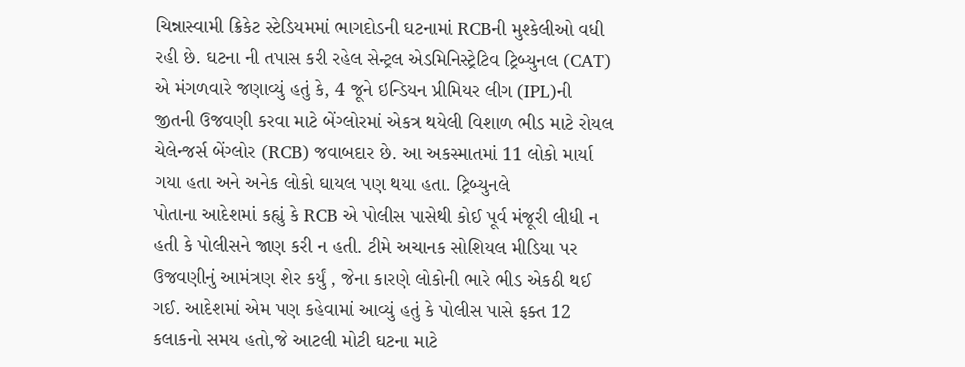ચિન્નાસ્વામી ક્રિકેટ સ્ટેડિયમમાં ભાગદોડની ઘટનામાં RCBની મુશ્કેલીઓ વધી રહી છે. ઘટના ની તપાસ કરી રહેલ સેન્ટ્રલ એડમિનિસ્ટ્રેટિવ ટ્રિબ્યુનલ (CAT) એ મંગળવારે જણાવ્યું હતું કે, 4 જૂને ઇન્ડિયન પ્રીમિયર લીગ (IPL)ની જીતની ઉજવણી કરવા માટે બેંગ્લોરમાં એકત્ર થયેલી વિશાળ ભીડ માટે રોયલ ચેલેન્જર્સ બેંગ્લોર (RCB) જવાબદાર છે. આ અકસ્માતમાં 11 લોકો માર્યા ગયા હતા અને અનેક લોકો ઘાયલ પણ થયા હતા. ટ્રિબ્યુનલે
પોતાના આદેશમાં કહ્યું કે RCB એ પોલીસ પાસેથી કોઈ પૂર્વ મંજૂરી લીધી ન હતી કે પોલીસને જાણ કરી ન હતી. ટીમે અચાનક સોશિયલ મીડિયા પર ઉજવણીનું આમંત્રણ શેર કર્યું , જેના કારણે લોકોની ભારે ભીડ એકઠી થઈ ગઈ. આદેશમાં એમ પણ કહેવામાં આવ્યું હતું કે પોલીસ પાસે ફક્ત 12 કલાકનો સમય હતો,જે આટલી મોટી ઘટના માટે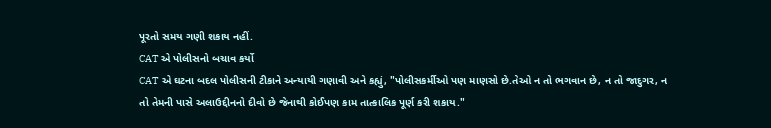પૂરતો સમય ગણી શકાય નહીં.
CAT એ પોલીસનો બચાવ કર્યો
CAT એ ઘટના બદલ પોલીસની ટીકાને અન્યાયી ગણાવી અને કહ્યું, "પોલીસકર્મીઓ પણ માણસો છે.તેઓ ન તો ભગવાન છે, ન તો જાદુગર, ન તો તેમની પાસે અલાઉદ્દીનનો દીવો છે જેનાથી કોઈપણ કામ તાત્કાલિક પૂર્ણ કરી શકાય."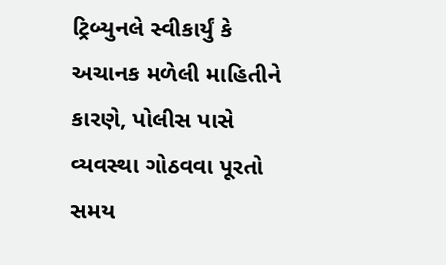ટ્રિબ્યુનલે સ્વીકાર્યું કે અચાનક મળેલી માહિતીને કારણે, પોલીસ પાસે વ્યવસ્થા ગોઠવવા પૂરતો સમય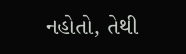નહોતો, તેથી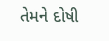તેમને દોષી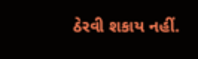ઠેરવી શકાય નહીં.